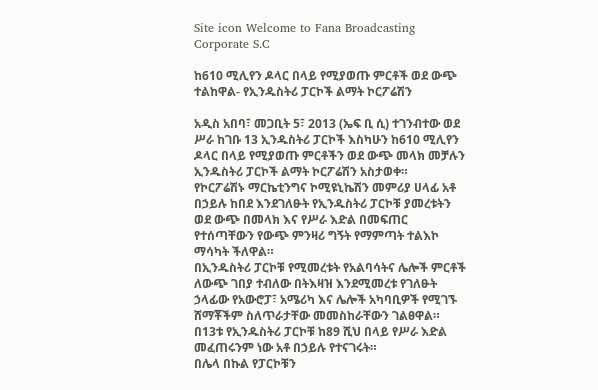Site icon Welcome to Fana Broadcasting Corporate S.C

ከ610 ሚሊየን ዶላር በላይ የሚያወጡ ምርቶች ወደ ውጭ ተልከዋል- የኢንዱስትሪ ፓርኮች ልማት ኮርፖሬሽን

አዲስ አበባ፣ መጋቢት 5፣ 2013 (ኤፍ ቢ ሲ) ተገንብተው ወደ ሥራ ከገቡ 13 ኢንዱስትሪ ፓርኮች እስካሁን ከ610 ሚሊየን ዶላር በላይ የሚያወጡ ምርቶችን ወደ ውጭ መላክ መቻሉን ኢንዱስትሪ ፓርኮች ልማት ኮርፖሬሽን አስታወቀ።
የኮርፖሬሽኑ ማርኬቲንግና ኮሚዩኒኬሽን መምሪያ ሀላፊ አቶ በኃይሉ ከበደ እንደገለፁት የኢንዱስትሪ ፓርኮቹ ያመረቱትን ወደ ውጭ በመላክ እና የሥራ እድል በመፍጠር የተሰጣቸውን የውጭ ምንዛሪ ግኝት የማምጣት ተልእኮ ማሳካት ችለዋል።
በኢንዱስትሪ ፓርኮቹ የሚመረቱት የአልባሳትና ሌሎች ምርቶች ለውጭ ገበያ ተብለው በትእዛዝ እንደሚመረቱ የገለፁት ኃላፊው የአውሮፓ፣ አሜሪካ እና ሌሎች አካባቢዎች የሚገኙ ሸማቾችም ስለጥራታቸው መመስከራቸውን ገልፀዋል።
በ13ቱ የኢንዱስትሪ ፓርኮቹ ከ89 ሺህ በላይ የሥራ እድል መፈጠሩንም ነው አቶ በኃይሉ የተናገሩት።
በሌላ በኩል የፓርኮቹን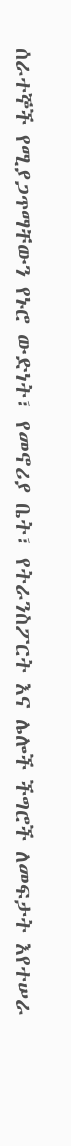ሰራተኞች የሚያጋጥማቸውን የኑሮ ውድነት፣ የመኖሪያ ቤት፣ የትራንስፖርት እና ሌሎች ችግሮች ለመፍታት እየተሠራ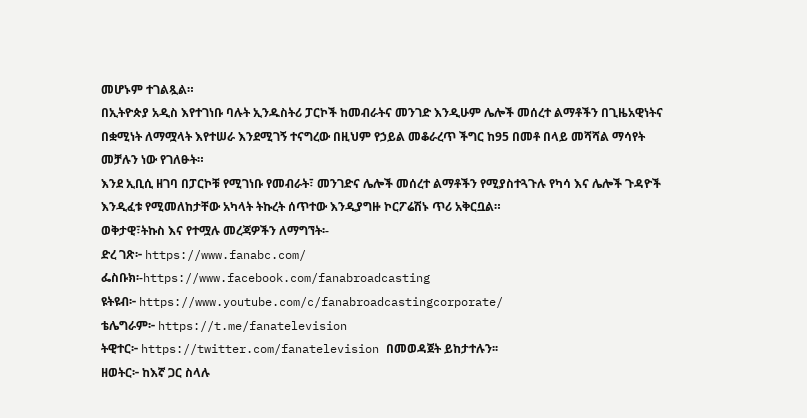መሆኑም ተገልጿል።
በኢትዮጵያ አዲስ እየተገነቡ ባሉት ኢንዱስትሪ ፓርኮች ከመብራትና መንገድ እንዲሁም ሌሎች መሰረተ ልማቶችን በጊዜአዊነትና በቋሚነት ለማሟላት እየተሠራ እንደሚገኝ ተናግረው በዚህም የኃይል መቆራረጥ ችግር ከ95 በመቶ በላይ መሻሻል ማሳየት መቻሉን ነው የገለፁት።
እንደ ኢቢሲ ዘገባ በፓርኮቹ የሚገነቡ የመብራት፣ መንገድና ሌሎች መሰረተ ልማቶችን የሚያስተጓጉሉ የካሳ እና ሌሎች ጉዳዮች እንዲፈቱ የሚመለከታቸው አካላት ትኩረት ሰጥተው እንዲያግዙ ኮርፖሬሽኑ ጥሪ አቅርቧል።
ወቅታዊ፣ትኩስ እና የተሟሉ መረጃዎችን ለማግኘት፡-
ድረ ገጽ፦ https://www.fanabc.com/
ፌስቡክ፡-https://www.facebook.com/fanabroadcasting
ዩትዩብ፦ https://www.youtube.com/c/fanabroadcastingcorporate/
ቴሌግራም፦ https://t.me/fanatelevision
ትዊተር፦ https://twitter.com/fanatelevision በመወዳጀት ይከታተሉን፡፡
ዘወትር፦ ከእኛ ጋር ስላሉ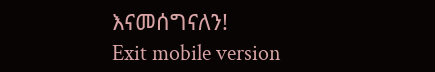እናመሰግናለን!
Exit mobile version